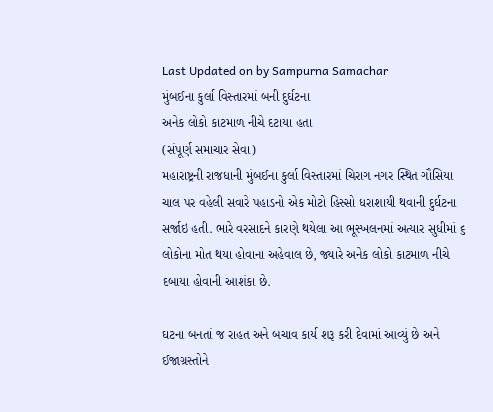Last Updated on by Sampurna Samachar
મુંબઈના કુર્લા વિસ્તારમાં બની દુર્ઘટના
અનેક લોકો કાટમાળ નીચે દટાયા હતા
(સંપૂર્ણ સમાચાર સેવા)
મહારાષ્ટ્રની રાજધાની મુંબઈના કુર્લા વિસ્તારમાં ચિરાગ નગર સ્થિત ગૌસિયા ચાલ પર વહેલી સવારે પહાડનો એક મોટો હિસ્સો ધરાશાયી થવાની દુર્ઘટના સર્જાઇ હતી. ભારે વરસાદને કારણે થયેલા આ ભૂસ્ખલનમાં અત્યાર સુધીમાં ૬ લોકોના મોત થયા હોવાના અહેવાલ છે, જ્યારે અનેક લોકો કાટમાળ નીચે દબાયા હોવાની આશંકા છે.

ઘટના બનતાં જ રાહત અને બચાવ કાર્ય શરૂ કરી દેવામાં આવ્યું છે અને ઈજાગ્રસ્તોને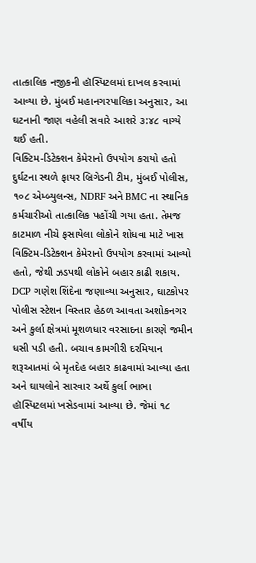તાત્કાલિક નજીકની હૉસ્પિટલમાં દાખલ કરવામાં આવ્યા છે. મુંબઈ મહાનગરપાલિકા અનુસાર, આ ઘટનાની જાણ વહેલી સવારે આશરે ૩:૪૮ વાગ્યે થઈ હતી.
વિક્ટિમ-ડિટેક્શન કેમેરાનો ઉપયોગ કરાયો હતો
દુર્ઘટના સ્થળે ફાયર બ્રિગેડની ટીમ, મુંબઈ પોલીસ, ૧૦૮ એમ્બ્યુલન્સ, NDRF અને BMC ના સ્થાનિક કર્મચારીઓ તાત્કાલિક પહોંચી ગયા હતા. તેમજ કાટમાળ નીચે ફસાયેલા લોકોને શોધવા માટે ખાસ વિક્ટિમ-ડિટેક્શન કેમેરાનો ઉપયોગ કરવામાં આવ્યો હતો, જેથી ઝડપથી લોકોને બહાર કાઢી શકાય.
DCP ગણેશ શિંદેના જણાવ્યા અનુસાર, ઘાટકોપર પોલીસ સ્ટેશન વિસ્તાર હેઠળ આવતા અશોકનગર અને કુર્લા ક્ષેત્રમાં મૂશળધાર વરસાદના કારણે જમીન ધસી પડી હતી. બચાવ કામગીરી દરમિયાન શરૂઆતમાં બે મૃતદેહ બહાર કાઢવામાં આવ્યા હતા અને ઘાયલોને સારવાર અર્થે કુર્લા ભાભા હૉસ્પિટલમાં ખસેડવામાં આવ્યા છે. જેમાં ૧૮ વર્ષીય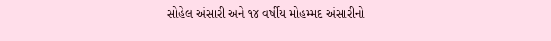સોહેલ અંસારી અને ૧૪ વર્ષીય મોહમ્મદ અંસારીનો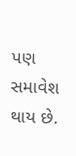પણ સમાવેશ થાય છે.